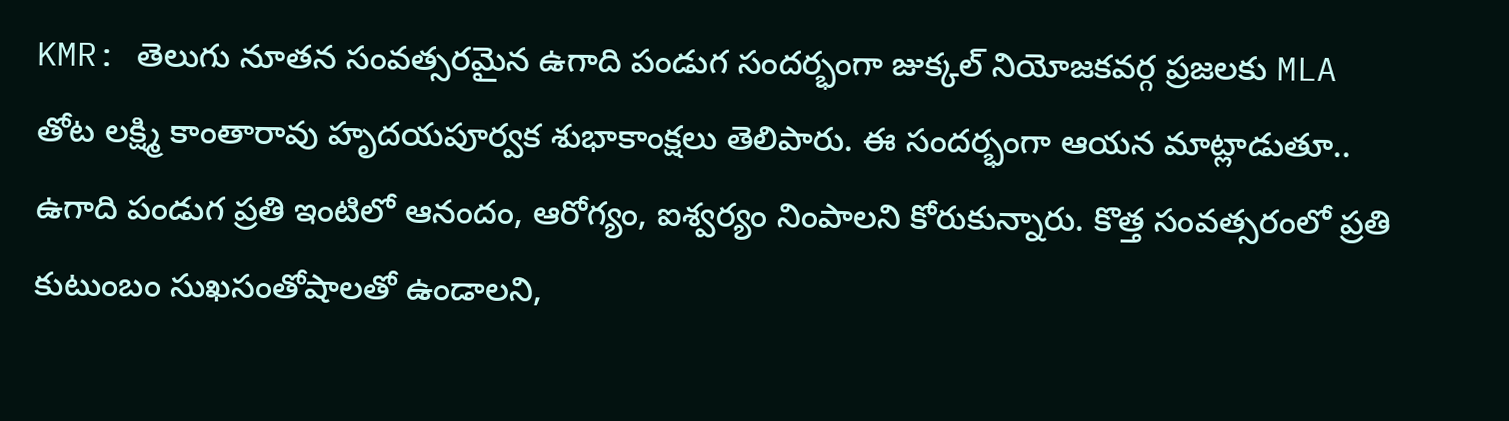KMR: తెలుగు నూతన సంవత్సరమైన ఉగాది పండుగ సందర్భంగా జుక్కల్ నియోజకవర్గ ప్రజలకు MLA తోట లక్ష్మి కాంతారావు హృదయపూర్వక శుభాకాంక్షలు తెలిపారు. ఈ సందర్భంగా ఆయన మాట్లాడుతూ.. ఉగాది పండుగ ప్రతి ఇంటిలో ఆనందం, ఆరోగ్యం, ఐశ్వర్యం నింపాలని కోరుకున్నారు. కొత్త సంవత్సరంలో ప్రతి కుటుంబం సుఖసంతోషాలతో ఉండాలని,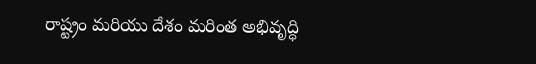రాష్ట్రం మరియు దేశం మరింత అభివృద్ధి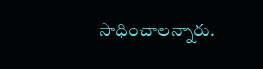సాధించాలన్నారు.